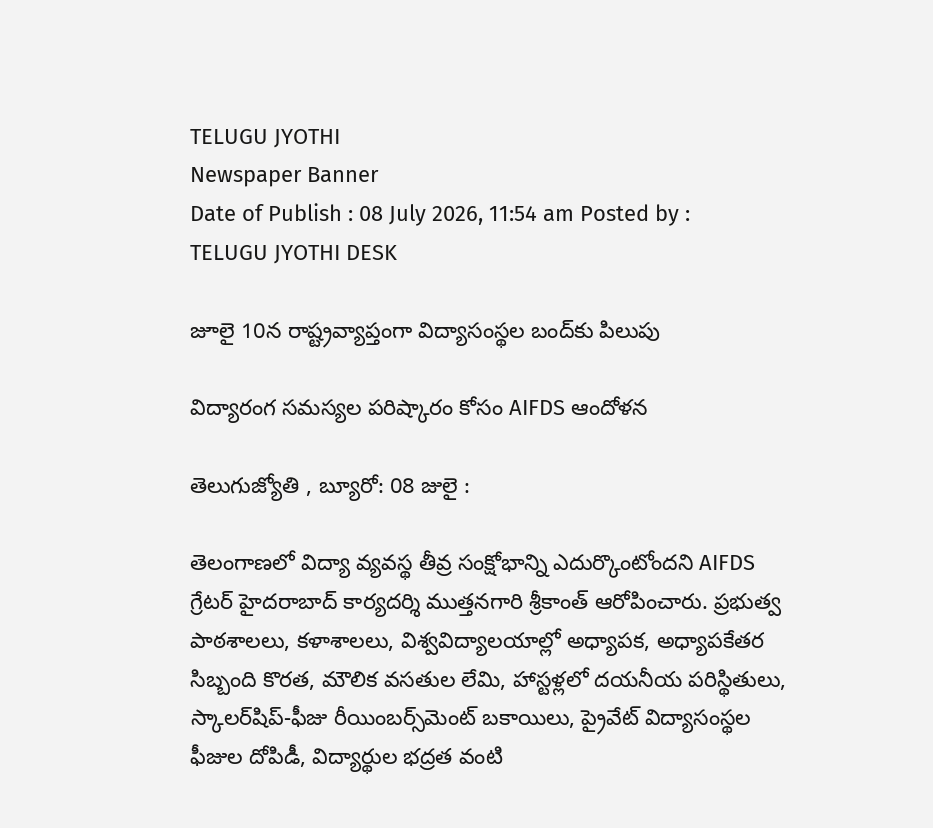TELUGU JYOTHI
Newspaper Banner
Date of Publish : 08 July 2026, 11:54 am Posted by : TELUGU JYOTHI DESK

జూలై 10న రాష్ట్రవ్యాప్తంగా విద్యాసంస్థల బంద్‌కు పిలుపు

విద్యారంగ సమస్యల పరిష్కారం కోసం AIFDS ఆందోళన

తెలుగుజ్యోతి , బ్యూరో: 08 జులై :

తెలంగాణలో విద్యా వ్యవస్థ తీవ్ర సంక్షోభాన్ని ఎదుర్కొంటోందని AIFDS గ్రేటర్ హైదరాబాద్ కార్యదర్శి ముత్తనగారి శ్రీకాంత్ ఆరోపించారు. ప్రభుత్వ పాఠశాలలు, కళాశాలలు, విశ్వవిద్యాలయాల్లో అధ్యాపక, అధ్యాపకేతర సిబ్బంది కొరత, మౌలిక వసతుల లేమి, హాస్టళ్లలో దయనీయ పరిస్థితులు, స్కాలర్‌షిప్-ఫీజు రీయింబర్స్‌మెంట్ బకాయిలు, ప్రైవేట్ విద్యాసంస్థల ఫీజుల దోపిడీ, విద్యార్థుల భద్రత వంటి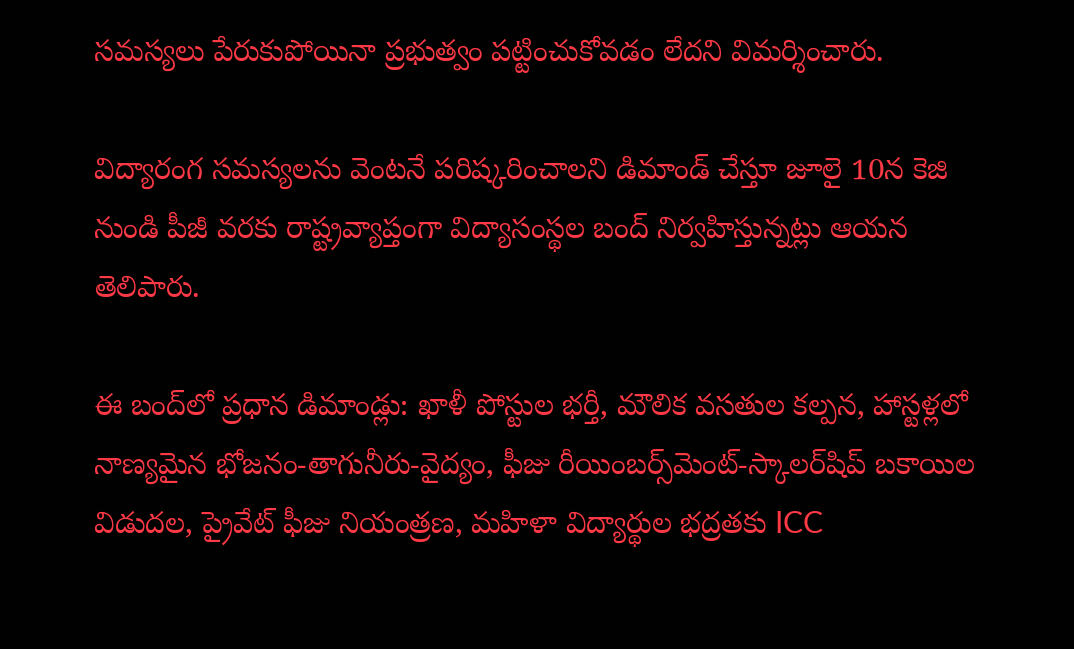సమస్యలు పేరుకుపోయినా ప్రభుత్వం పట్టించుకోవడం లేదని విమర్శించారు.

విద్యారంగ సమస్యలను వెంటనే పరిష్కరించాలని డిమాండ్ చేస్తూ జూలై 10న కెజి నుండి పీజీ వరకు రాష్ట్రవ్యాప్తంగా విద్యాసంస్థల బంద్ నిర్వహిస్తున్నట్లు ఆయన తెలిపారు.

ఈ బంద్‌లో ప్రధాన డిమాండ్లు: ఖాళీ పోస్టుల భర్తీ, మౌలిక వసతుల కల్పన, హాస్టళ్లలో నాణ్యమైన భోజనం-తాగునీరు-వైద్యం, ఫీజు రీయింబర్స్‌మెంట్-స్కాలర్‌షిప్ బకాయిల విడుదల, ప్రైవేట్ ఫీజు నియంత్రణ, మహిళా విద్యార్థుల భద్రతకు ICC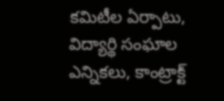కమిటీల ఏర్పాటు, విద్యార్థి సంఘాల ఎన్నికలు, కాంట్రాక్ట్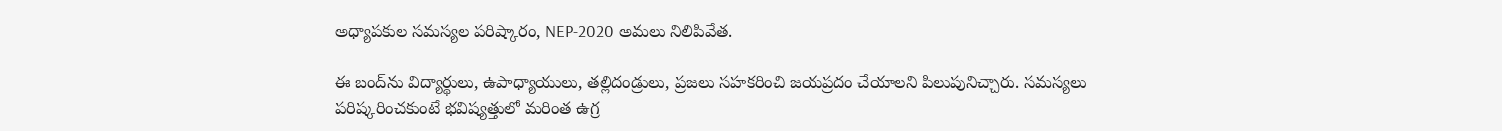అధ్యాపకుల సమస్యల పరిష్కారం, NEP-2020 అమలు నిలిపివేత.

ఈ బంద్‌ను విద్యార్థులు, ఉపాధ్యాయులు, తల్లిదండ్రులు, ప్రజలు సహకరించి జయప్రదం చేయాలని పిలుపునిచ్చారు. సమస్యలు పరిష్కరించకుంటే భవిష్యత్తులో మరింత ఉగ్ర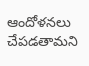ఆందోళనలు చేపడతామని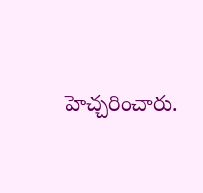హెచ్చరించారు.